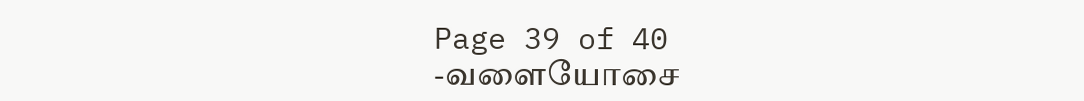Page 39 of 40
-வளையோசை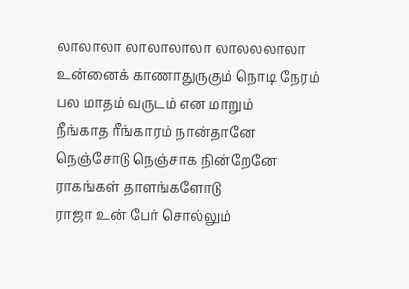லாலாலா லாலாலாலா லாலலலாலா
உன்னைக் காணாதுருகும் நொடி நேரம்
பல மாதம் வருடம் என மாறும்
நீங்காத ரீங்காரம் நான்தானே
நெஞ்சோடு நெஞ்சாக நின்றேனே
ராகங்கள் தாளங்களோடு
ராஜா உன் பேர் சொல்லும்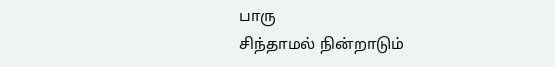பாரு
சிந்தாமல் நின்றாடும்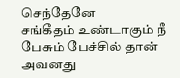செந்தேனே
சங்கீதம் உண்டாகும் நீ பேசும் பேச்சில் தான்
அவனது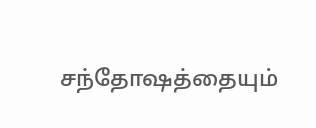சந்தோஷத்தையும்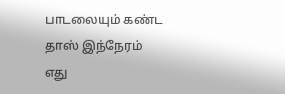பாடலையும் கண்ட தாஸ் இந்நேரம் எது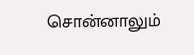சொன்னாலும்